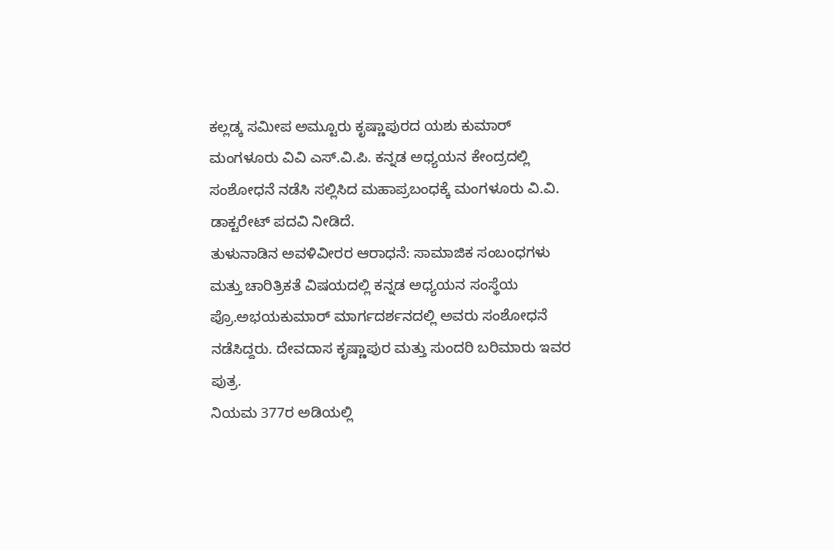ಕಲ್ಲಡ್ಕ ಸಮೀಪ ಅಮ್ಟೂರು ಕೃಷ್ಣಾಪುರದ ಯಶು ಕುಮಾರ್ ಮಂಗಳೂರು ವಿವಿ ಎಸ್.ವಿ.ಪಿ. ಕನ್ನಡ ಅಧ್ಯಯನ ಕೇಂದ್ರದಲ್ಲಿ ಸಂಶೋಧನೆ ನಡೆಸಿ ಸಲ್ಲಿಸಿದ ಮಹಾಪ್ರಬಂಧಕ್ಕೆ ಮಂಗಳೂರು ವಿ.ವಿ. ಡಾಕ್ಟರೇಟ್ ಪದವಿ ನೀಡಿದೆ.
ತುಳುನಾಡಿನ ಅವಳಿವೀರರ ಆರಾಧನೆ: ಸಾಮಾಜಿಕ ಸಂಬಂಧಗಳು ಮತ್ತು ಚಾರಿತ್ರಿಕತೆ ವಿಷಯದಲ್ಲಿ ಕನ್ನಡ ಅಧ್ಯಯನ ಸಂಸ್ಥೆಯ ಪ್ರೊ.ಅಭಯಕುಮಾರ್ ಮಾರ್ಗದರ್ಶನದಲ್ಲಿ ಅವರು ಸಂಶೋಧನೆ ನಡೆಸಿದ್ದರು. ದೇವದಾಸ ಕೃಷ್ಣಾಪುರ ಮತ್ತು ಸುಂದರಿ ಬರಿಮಾರು ಇವರ ಪುತ್ರ.
ನಿಯಮ 377ರ ಅಡಿಯಲ್ಲಿ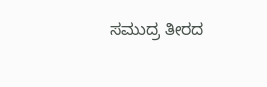ಸಮುದ್ರ ತೀರದ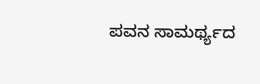ಪವನ ಸಾಮರ್ಥ್ಯದ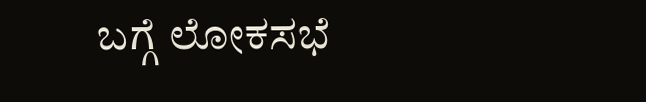ಬಗ್ಗೆ ಲೋಕಸಭೆ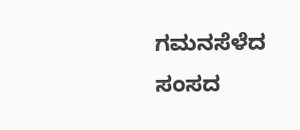ಗಮನಸೆಳೆದ ಸಂಸದ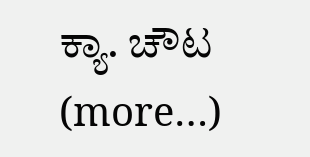ಕ್ಯಾ. ಚೌಟ (more…)